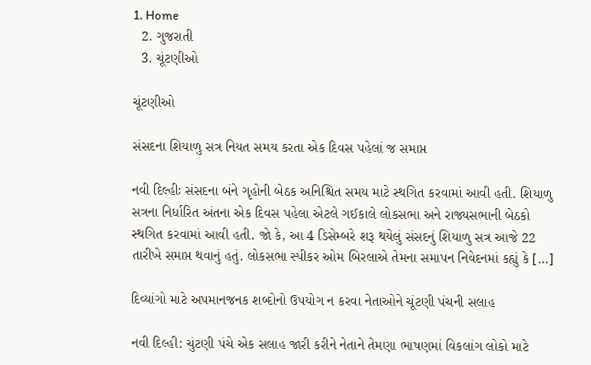1. Home
  2. ગુજરાતી
  3. ચૂંટણીઓ

ચૂંટણીઓ

સંસદના શિયાળુ સત્ર નિયત સમય કરતા એક દિવસ પહેલાં જ સમાપ્ત

નવી દિલ્હીઃ સંસદના બંને ગૃહોની બેઠક અનિશ્ચિત સમય માટે સ્થગિત કરવામાં આવી હતી. શિયાળુ સત્રના નિર્ધારિત અંતના એક દિવસ પહેલા એટલે ગઈકાલે લોકસભા અને રાજ્યસભાની બેઠકો સ્થગિત કરવામાં આવી હતી. જો કે, આ 4 ડિસેમ્બરે શરૂ થયેલું સંસદનું શિયાળુ સત્ર આજે 22 તારીખે સમાપ્ત થવાનું હતું. લોકસભા સ્પીકર ઓમ બિરલાએ તેમના સમાપન નિવેદનમાં કહ્યું કે […]

દિવ્યાંગો માટે અપમાનજનક શબ્દોનો ઉપયોગ ન કરવા નેતાઓને ચૂંટણી પંચની સલાહ

નવી દિલ્હી: ચુંટણી પંચે એક સલાહ જારી કરીને નેતાને તેમણા ભાષણમાં વિકલાંગ લોકો માટે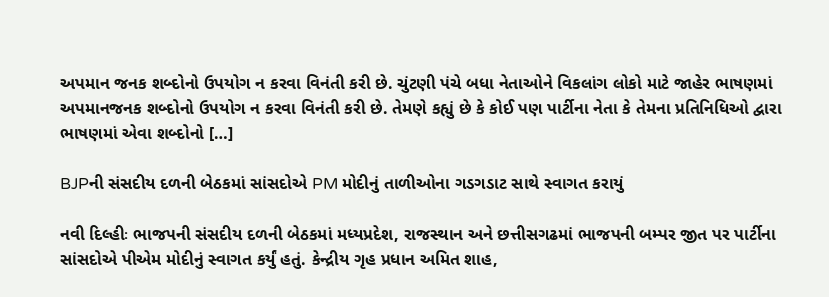અપમાન જનક શબ્દોનો ઉપયોગ ન કરવા વિનંતી કરી છે. ચુંટણી પંચે બધા નેતાઓને વિકલાંગ લોકો માટે જાહેર ભાષણમાં અપમાનજનક શબ્દોનો ઉપયોગ ન કરવા વિનંતી કરી છે. તેમણે કહ્યું છે કે કોઈ પણ પાર્ટીના નેતા કે તેમના પ્રતિનિધિઓ દ્વારા ભાષણમાં એવા શબ્દોનો […]

BJPની સંસદીય દળની બેઠકમાં સાંસદોએ PM મોદીનું તાળીઓના ગડગડાટ સાથે સ્વાગત કરાયું

નવી દિલ્હીઃ ભાજપની સંસદીય દળની બેઠકમાં મધ્યપ્રદેશ, રાજસ્થાન અને છત્તીસગઢમાં ભાજપની બમ્પર જીત પર પાર્ટીના સાંસદોએ પીએમ મોદીનું સ્વાગત કર્યું હતું. કેન્દ્રીય ગૃહ પ્રધાન અમિત શાહ,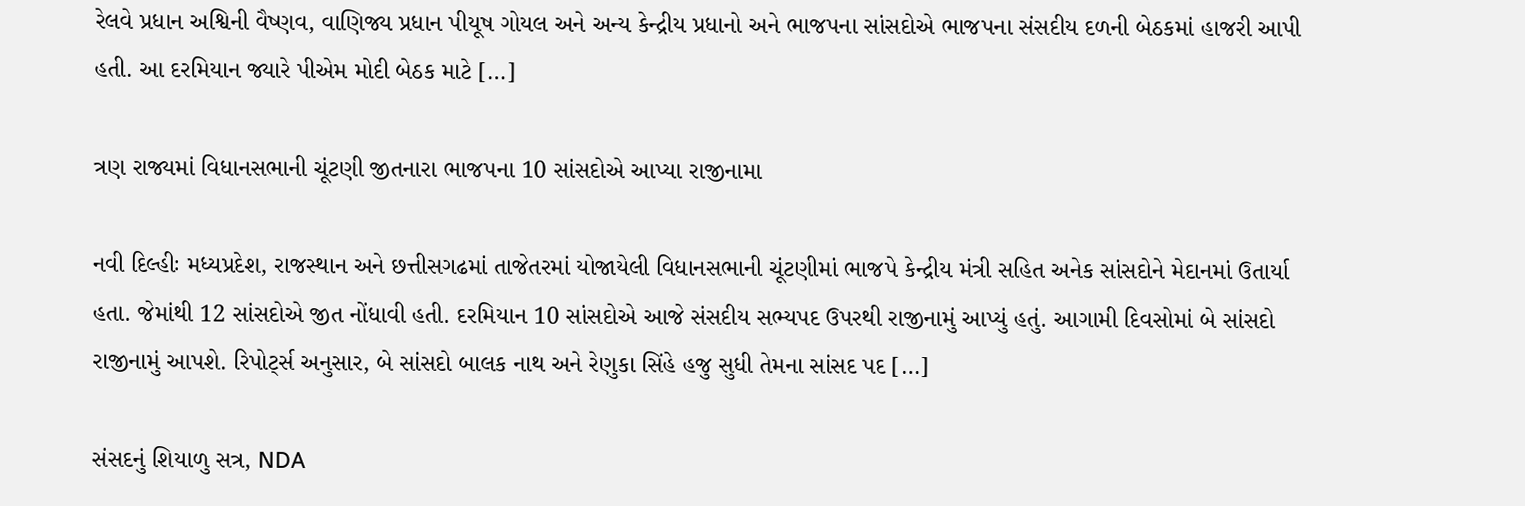રેલવે પ્રધાન અશ્વિની વૈષ્ણવ, વાણિજ્ય પ્રધાન પીયૂષ ગોયલ અને અન્ય કેન્દ્રીય પ્રધાનો અને ભાજપના સાંસદોએ ભાજપના સંસદીય દળની બેઠકમાં હાજરી આપી હતી. આ દરમિયાન જ્યારે પીએમ મોદી બેઠક માટે […]

ત્રણ રાજ્યમાં વિધાનસભાની ચૂંટણી જીતનારા ભાજપના 10 સાંસદોએ આપ્યા રાજીનામા

નવી દિલ્હીઃ મધ્યપ્રદેશ, રાજસ્થાન અને છત્તીસગઢમાં તાજેતરમાં યોજાયેલી વિધાનસભાની ચૂંટણીમાં ભાજપે કેન્દ્રીય મંત્રી સહિત અનેક સાંસદોને મેદાનમાં ઉતાર્યા હતા. જેમાંથી 12 સાંસદોએ જીત નોંધાવી હતી. દરમિયાન 10 સાંસદોએ આજે સંસદીય સભ્યપદ ઉપરથી રાજીનામું આપ્યું હતું. આગામી દિવસોમાં બે સાંસદો રાજીનામું આપશે. રિપોર્ટ્સ અનુસાર, બે સાંસદો બાલક નાથ અને રેણુકા સિંહે હજુ સુધી તેમના સાંસદ પદ […]

સંસદનું શિયાળુ સત્ર, NDA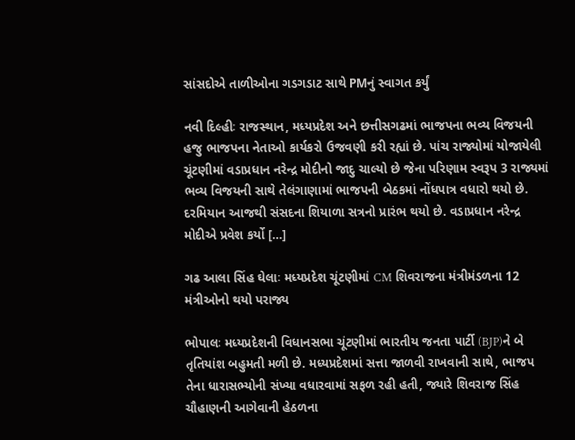સાંસદોએ તાળીઓના ગડગડાટ સાથે PMનું સ્વાગત કર્યું

નવી દિલ્હીઃ રાજસ્થાન, મધ્યપ્રદેશ અને છત્તીસગઢમાં ભાજપના ભવ્ય વિજયની હજુ ભાજપના નેતાઓ કાર્યકરો ઉજવણી કરી રહ્યાં છે. પાંચ રાજ્યોમાં યોજાયેલી ચૂંટણીમાં વડાપ્રધાન નરેન્દ્ર મોદીનો જાદુ ચાલ્યો છે જેના પરિણામ સ્વરૂપ 3 રાજ્યમાં ભવ્ય વિજયની સાથે તેલંગાણામાં ભાજપની બેઠકમાં નોંધપાત્ર વધારો થયો છે. દરમિયાન આજથી સંસદના શિયાળા સત્રનો પ્રારંભ થયો છે. વડાપ્રધાન નરેન્દ્ર મોદીએ પ્રવેશ કર્યો […]

ગઢ આલા સિંહ ઘેલાઃ મધ્યપ્રદેશ ચૂંટણીમાં CM શિવરાજના મંત્રીમંડળના 12 મંત્રીઓનો થયો પરાજ્ય

ભોપાલઃ મધ્યપ્રદેશની વિધાનસભા ચૂંટણીમાં ભારતીય જનતા પાર્ટી (BJP)ને બે તૃતિયાંશ બહુમતી મળી છે. મધ્યપ્રદેશમાં સત્તા જાળવી રાખવાની સાથે, ભાજપ તેના ધારાસભ્યોની સંખ્યા વધારવામાં સફળ રહી હતી, જ્યારે શિવરાજ સિંહ ચૌહાણની આગેવાની હેઠળના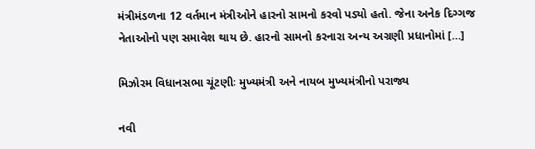મંત્રીમંડળના 12 વર્તમાન મંત્રીઓને હારનો સામનો કરવો પડ્યો હતો. જેના અનેક દિગ્ગજ નેતાઓનો પણ સમાવેશ થાય છે. હારનો સામનો કરનારા અન્ય અગ્રણી પ્રધાનોમાં […]

મિઝોરમ વિધાનસભા ચૂંટણીઃ મુખ્યમંત્રી અને નાયબ મુખ્યમંત્રીનો પરાજ્ય

નવી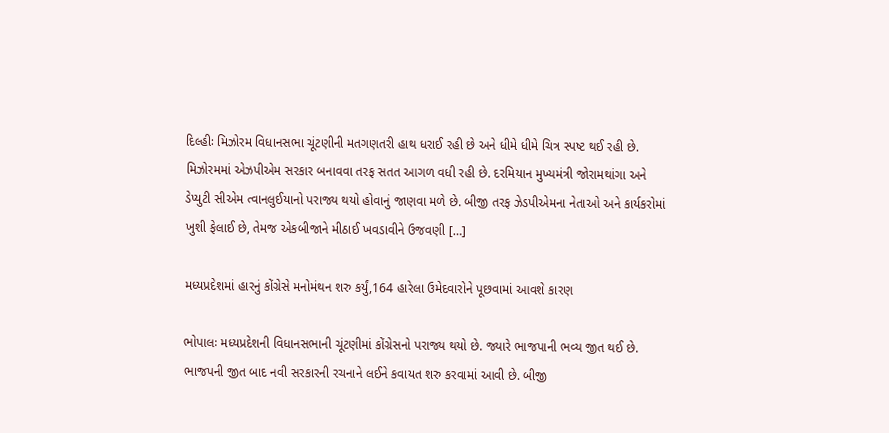દિલ્હીઃ મિઝોરમ વિધાનસભા ચૂંટણીની મતગણતરી હાથ ધરાઈ રહી છે અને ધીમે ધીમે ચિત્ર સ્પષ્ટ થઈ રહી છે. મિઝોરમમાં એઝપીએમ સરકાર બનાવવા તરફ સતત આગળ વધી રહી છે. દરમિયાન મુખ્યમંત્રી જોરામથાંગા અને ડેપ્યુટી સીએમ ત્વાનલુઈયાનો પરાજ્ય થયો હોવાનું જાણવા મળે છે. બીજી તરફ ઝેડપીએમના નેતાઓ અને કાર્યકરોમાં ખુશી ફેલાઈ છે, તેમજ એકબીજાને મીઠાઈ ખવડાવીને ઉજવણી […]

મધ્યપ્રદેશમાં હારનું કોંગ્રેસે મનોમંથન શરુ કર્યું,164 હારેલા ઉમેદવારોને પૂછવામાં આવશે કારણ

ભોપાલઃ મધ્યપ્રદેશની વિધાનસભાની ચૂંટણીમાં કોંગ્રેસનો પરાજ્ય થયો છે. જ્યારે ભાજપાની ભવ્ય જીત થઈ છે. ભાજપની જીત બાદ નવી સરકારની રચનાને લઈને કવાયત શરુ કરવામાં આવી છે. બીજી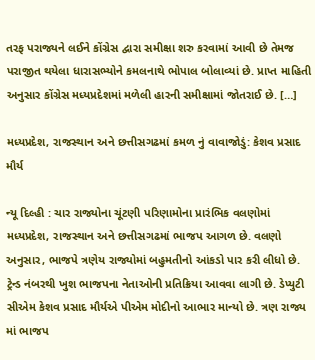તરફ પરાજ્યને લઈને કોંગ્રેસ દ્વારા સમીક્ષા શરુ કરવામાં આવી છે તેમજ પરાજીત થયેલા ધારાસભ્યોને કમલનાથે ભોપાલ બોલાવ્યાં છે. પ્રાપ્ત માહિતી અનુસાર કોંગ્રેસ મધ્યપ્રદેશમાં મળેલી હારની સમીક્ષામાં જોતરાઈ છે. […]

મધ્યપ્રદેશ, રાજસ્થાન અને છત્તીસગઢમાં કમળ નું વાવાજોડું: કેશવ પ્રસાદ મૌર્ય

ન્યૂ દિલ્હી : ચાર રાજ્યોના ચૂંટણી પરિણામોના પ્રારંભિક વલણોમાં મધ્યપ્રદેશ, રાજસ્થાન અને છત્તીસગઢમાં ભાજપ આગળ છે. વલણો અનુસાર, ભાજપે ત્રણેય રાજ્યોમાં બહુમતીનો આંકડો પાર કરી લીધો છે. ટ્રેન્ડ નંબરથી ખુશ ભાજપના નેતાઓની પ્રતિક્રિયા આવવા લાગી છે. ડેપ્યુટી સીએમ કેશવ પ્રસાદ મૌર્યએ પીએમ મોદીનો આભાર માન્યો છે. ત્રણ રાજ્ય માં ભાજપ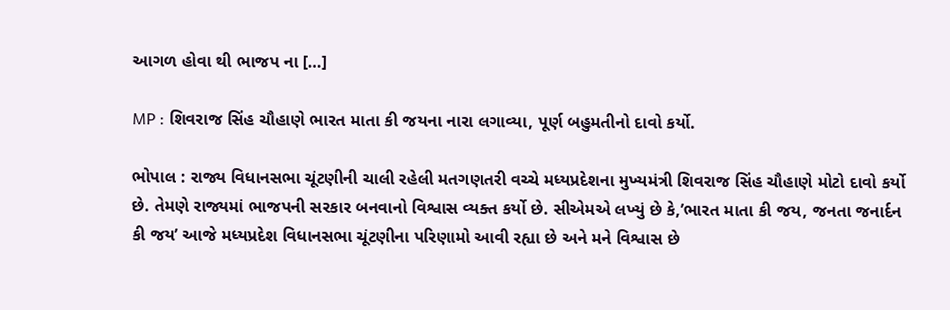આગળ હોવા થી ભાજપ ના […]

MP : શિવરાજ સિંહ ચૌહાણે ભારત માતા કી જયના નારા લગાવ્યા, પૂર્ણ બહુમતીનો દાવો કર્યો.

ભોપાલ : રાજ્ય વિધાનસભા ચૂંટણીની ચાલી રહેલી મતગણતરી વચ્ચે મધ્યપ્રદેશના મુખ્યમંત્રી શિવરાજ સિંહ ચૌહાણે મોટો દાવો કર્યો છે. તેમણે રાજ્યમાં ભાજપની સરકાર બનવાનો વિશ્વાસ વ્યક્ત કર્યો છે. સીએમએ લખ્યું છે કે,’ભારત માતા કી જય, જનતા જનાર્દન કી જય’ આજે મધ્યપ્રદેશ વિધાનસભા ચૂંટણીના પરિણામો આવી રહ્યા છે અને મને વિશ્વાસ છે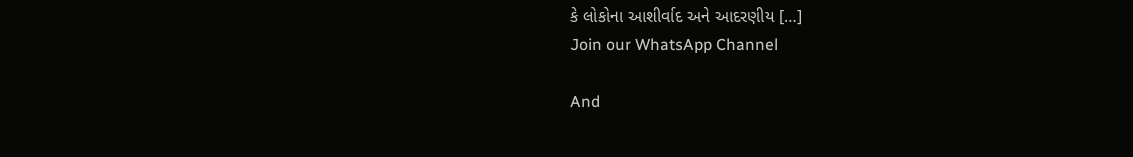કે લોકોના આશીર્વાદ અને આદરણીય […]
Join our WhatsApp Channel

And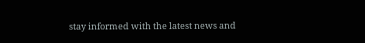stay informed with the latest news and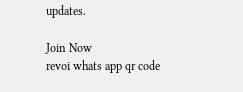updates.

Join Now
revoi whats app qr code